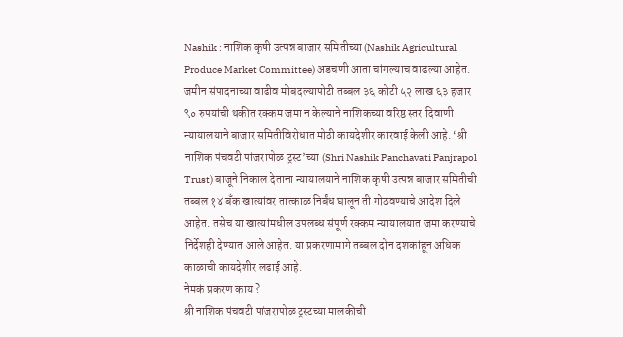Nashik : नाशिक कृषी उत्पन्न बाजार समितीच्या (Nashik Agricultural Produce Market Committee) अडचणी आता चांगल्याच वाढल्या आहेत. जमीन संपादनाच्या वाढीव मोबदल्यापोटी तब्बल ३६ कोटी ५२ लाख ६३ हजार ९० रुपयांची थकीत रक्कम जमा न केल्याने नाशिकच्या वरिष्ठ स्तर दिवाणी न्यायालयाने बाजार समितीविरोधात मोठी कायदेशीर कारवाई केली आहे. ‘श्री नाशिक पंचवटी पांजरापोळ ट्रस्ट’च्या (Shri Nashik Panchavati Panjrapol Trust) बाजूने निकाल देताना न्यायालयाने नाशिक कृषी उत्पन्न बाजार समितीची तब्बल १४ बँक खात्यांवर तात्काळ निर्बंध घालून ती गोठवण्याचे आदेश दिले आहेत. तसेच या खात्यांमधील उपलब्ध संपूर्ण रक्कम न्यायालयात जमा करण्याचे निर्देशही देण्यात आले आहेत. या प्रकरणामागे तब्बल दोन दशकांहून अधिक काळाची कायदेशीर लढाई आहे.
नेमकं प्रकरण काय ?
श्री नाशिक पंचवटी पांजरापोळ ट्रस्टच्या मालकीची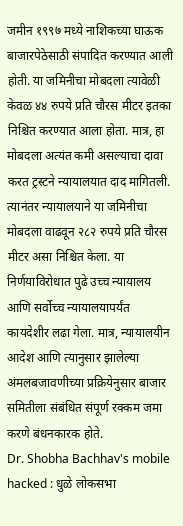जमीन १९९७ मध्ये नाशिकच्या घाऊक बाजारपेठेसाठी संपादित करण्यात आली होती. या जमिनीचा मोबदला त्यावेळी केवळ ४४ रुपये प्रति चौरस मीटर इतका निश्चित करण्यात आला होता. मात्र, हा मोबदला अत्यंत कमी असल्याचा दावा करत ट्रस्टने न्यायालयात दाद मागितली. त्यानंतर न्यायालयाने या जमिनीचा मोबदला वाढवून २८२ रुपये प्रति चौरस मीटर असा निश्चित केला. या निर्णयाविरोधात पुढे उच्च न्यायालय आणि सर्वोच्च न्यायालयापर्यंत कायदेशीर लढा गेला. मात्र, न्यायालयीन आदेश आणि त्यानुसार झालेल्या अंमलबजावणीच्या प्रक्रियेनुसार बाजार समितीला संबंधित संपूर्ण रक्कम जमा करणे बंधनकारक होते.
Dr. Shobha Bachhav's mobile hacked : धुळे लोकसभा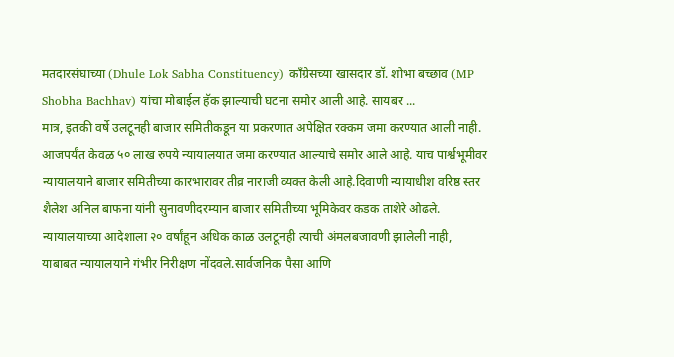मतदारसंघाच्या (Dhule Lok Sabha Constituency) काँग्रेसच्या खासदार डॉ. शोभा बच्छाव (MP Shobha Bachhav) यांचा मोबाईल हॅक झाल्याची घटना समोर आली आहे. सायबर ...
मात्र, इतकी वर्षे उलटूनही बाजार समितीकडून या प्रकरणात अपेक्षित रक्कम जमा करण्यात आली नाही. आजपर्यंत केवळ ५० लाख रुपये न्यायालयात जमा करण्यात आल्याचे समोर आले आहे. याच पार्श्वभूमीवर न्यायालयाने बाजार समितीच्या कारभारावर तीव्र नाराजी व्यक्त केली आहे.दिवाणी न्यायाधीश वरिष्ठ स्तर शैलेश अनिल बाफना यांनी सुनावणीदरम्यान बाजार समितीच्या भूमिकेवर कडक ताशेरे ओढले. न्यायालयाच्या आदेशाला २० वर्षांहून अधिक काळ उलटूनही त्याची अंमलबजावणी झालेली नाही, याबाबत न्यायालयाने गंभीर निरीक्षण नोंदवले.सार्वजनिक पैसा आणि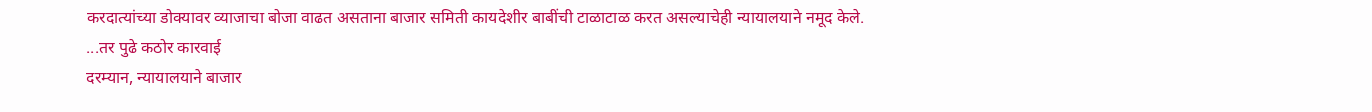करदात्यांच्या डोक्यावर व्याजाचा बोजा वाढत असताना बाजार समिती कायदेशीर बाबींची टाळाटाळ करत असल्याचेही न्यायालयाने नमूद केले.
...तर पुढे कठोर कारवाई
दरम्यान, न्यायालयाने बाजार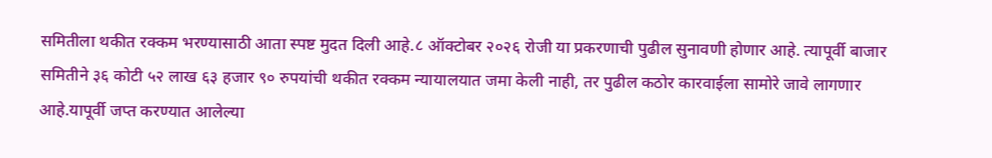समितीला थकीत रक्कम भरण्यासाठी आता स्पष्ट मुदत दिली आहे.८ ऑक्टोबर २०२६ रोजी या प्रकरणाची पुढील सुनावणी होणार आहे. त्यापूर्वी बाजार समितीने ३६ कोटी ५२ लाख ६३ हजार ९० रुपयांची थकीत रक्कम न्यायालयात जमा केली नाही, तर पुढील कठोर कारवाईला सामोरे जावे लागणार आहे.यापूर्वी जप्त करण्यात आलेल्या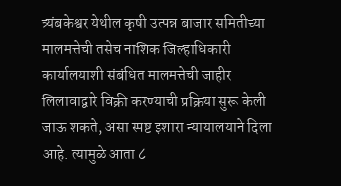त्र्यंबकेश्वर येथील कृषी उत्पन्न बाजार समितीच्या मालमत्तेची तसेच नाशिक जिल्हाधिकारी कार्यालयाशी संबंधित मालमत्तेची जाहीर लिलावाद्वारे विक्री करण्याची प्रक्रिया सुरू केली जाऊ शकते, असा स्पष्ट इशारा न्यायालयाने दिला आहे. त्यामुळे आता ८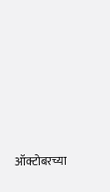ऑक्टोबरच्या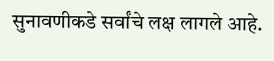सुनावणीकडे सर्वांचे लक्ष लागले आहे.